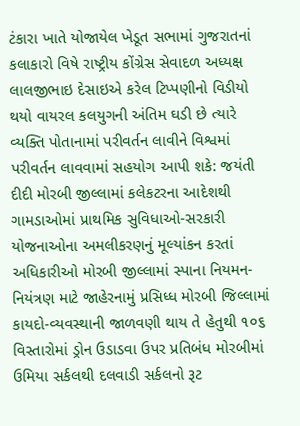ટંકારા ખાતે યોજાયેલ ખેડૂત સભામાં ગુજરાતનાં કલાકારો વિષે રાષ્ટ્રીય કોંગ્રેસ સેવાદળ અધ્યક્ષ લાલજીભાઇ દેસાઇએ કરેલ ટિપ્પણીનો વિડીયો થયો વાયરલ કલયુગની અંતિમ ઘડી છે ત્યારે વ્યક્તિ પોતાનામાં પરીવર્તન લાવીને વિશ્વમાં પરીવર્તન લાવવામાં સહયોગ આપી શકે: જયંતી દીદી મોરબી જીલ્લામાં કલેકટરના આદેશથી ગામડાઓમાં પ્રાથમિક સુવિધાઓ-સરકારી યોજનાઓના અમલીકરણનું મૂલ્યાંકન કરતાં અધિકારીઓ મોરબી જીલ્લામાં સ્પાના નિયમન-નિયંત્રણ માટે જાહેરનામું પ્રસિધ્ધ મોરબી જિલ્લામાં કાયદો-વ્યવસ્થાની જાળવણી થાય તે હેતુથી ૧૦૬ વિસ્તારોમાં ડ્રોન ઉડાડવા ઉપર પ્રતિબંધ મોરબીમાં ઉમિયા સર્કલથી દલવાડી સર્કલનો રૂટ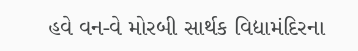હવે વન-વે મોરબી સાર્થક વિદ્યામંદિરના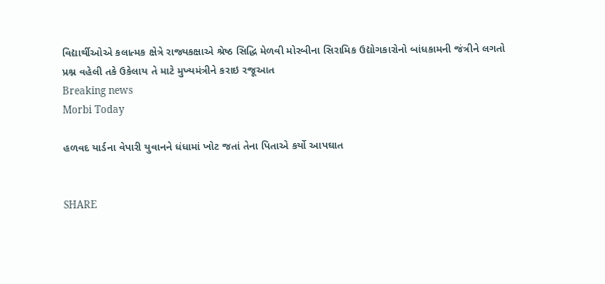વિદ્યાર્થીઓએ કલાત્મક ક્ષેત્રે રાજ્યકક્ષાએ શ્રેષ્ઠ સિદ્ધિ મેળવી મોરબીના સિરામિક ઉદ્યોગકારોનો બાંધકામની જંત્રીને લગતો પ્રશ્ન વહેલી તકે ઉકેલાય તે માટે મુખ્યમંત્રીને કરાઇ રજૂઆત
Breaking news
Morbi Today

હળવદ યાર્ડના વેપારી યુવાનને ધંધામાં ખોટ જતાં તેના પિતાએ કર્યો આપઘાત


SHARE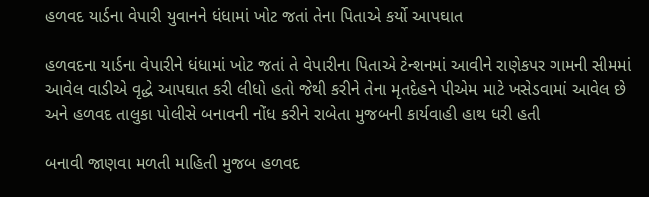હળવદ યાર્ડના વેપારી યુવાનને ધંધામાં ખોટ જતાં તેના પિતાએ કર્યો આપઘાત

હળવદના યાર્ડના વેપારીને ધંધામાં ખોટ જતાં તે વેપારીના પિતાએ ટેન્શનમાં આવીને રાણેકપર ગામની સીમમાં આવેલ વાડીએ વૃદ્ધે આપઘાત કરી લીધો હતો જેથી કરીને તેના મૃતદેહને પીએમ માટે ખસેડવામાં આવેલ છે અને હળવદ તાલુકા પોલીસે બનાવની નોંધ કરીને રાબેતા મુજબની કાર્યવાહી હાથ ધરી હતી

બનાવી જાણવા મળતી માહિતી મુજબ હળવદ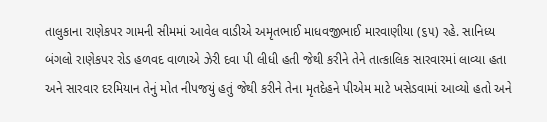તાલુકાના રાણેકપર ગામની સીમમાં આવેલ વાડીએ અમૃતભાઈ માધવજીભાઈ મારવાણીયા (૬૫) રહે. સાનિધ્ય બંગલો રાણેકપર રોડ હળવદ વાળાએ ઝેરી દવા પી લીધી હતી જેથી કરીને તેને તાત્કાલિક સારવારમાં લાવ્યા હતા અને સારવાર દરમિયાન તેનું મોત નીપજયું હતું જેથી કરીને તેના મૃતદેહને પીએમ માટે ખસેડવામાં આવ્યો હતો અને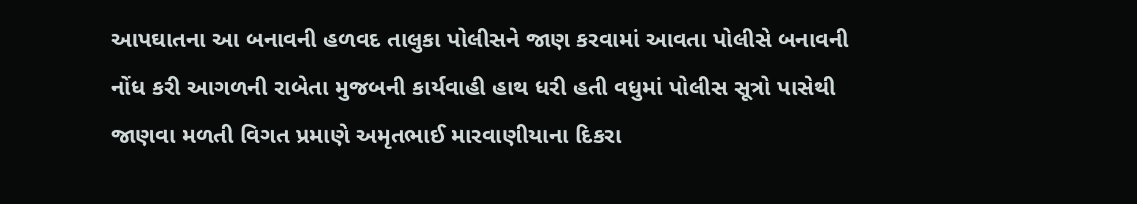આપઘાતના આ બનાવની હળવદ તાલુકા પોલીસને જાણ કરવામાં આવતા પોલીસે બનાવની નોંધ કરી આગળની રાબેતા મુજબની કાર્યવાહી હાથ ધરી હતી વધુમાં પોલીસ સૂત્રો પાસેથી જાણવા મળતી વિગત પ્રમાણે અમૃતભાઈ મારવાણીયાના દિકરા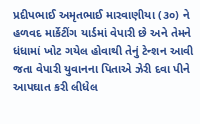પ્રદીપભાઈ અમૃતભાઈ મારવાણીયા (૩૦) ને હળવદ માર્કેટીંગ યાર્ડમાં વેપારી છે અને તેમને ધંધામાં ખોટ ગયેલ હોવાથી તેનું ટેન્શન આવી જતા વેપારી યુવાનના પિતાએ ઝેરી દવા પીને આપઘાત કરી લીધેલ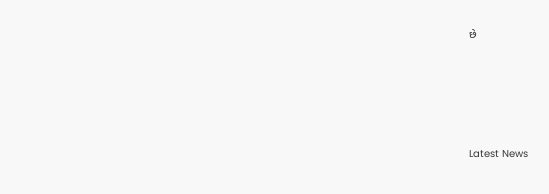છે






Latest News